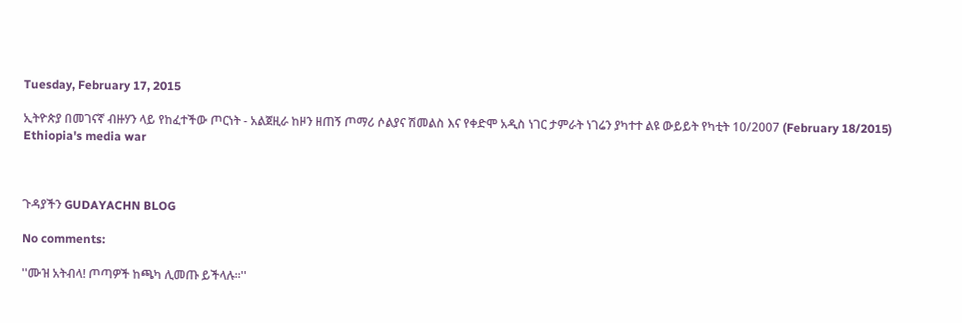Tuesday, February 17, 2015

ኢትዮጵያ በመገናኛ ብዙሃን ላይ የከፈተችው ጦርነት - አልጀዚራ ከዞን ዘጠኝ ጦማሪ ሶልያና ሽመልስ እና የቀድሞ አዲስ ነገር ታምራት ነገሬን ያካተተ ልዩ ውይይት የካቲት 10/2007 (February 18/2015) Ethiopia's media war



ጉዳያችን GUDAYACHN BLOG

No comments:

''ሙዝ አትብላ! ጦጣዎች ከጫካ ሊመጡ ይችላሉ።''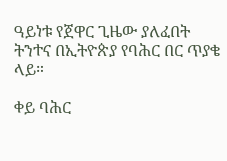ዓይነቱ የጀዋር ጊዜው ያለፈበት ትንተና በኢትዮጵያ የባሕር በር ጥያቄ ላይ።

ቀይ ባሕር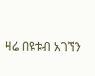ዛሬ በዩቱብ አገኘን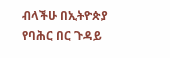ብላችሁ በኢትዮጵያ የባሕር በር ጉዳይ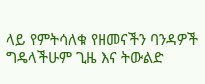ላይ የምትሳለቁ የዘመናችን ባንዳዎች ግዴላችሁም ጊዜ እና ትውልድ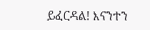ይፈርዳል! እናንተን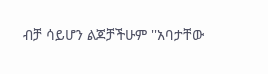ብቻ ሳይሆን ልጆቻችሁም ''አባታቸው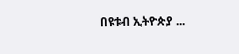በዩቱብ ኢትዮጵያ ...